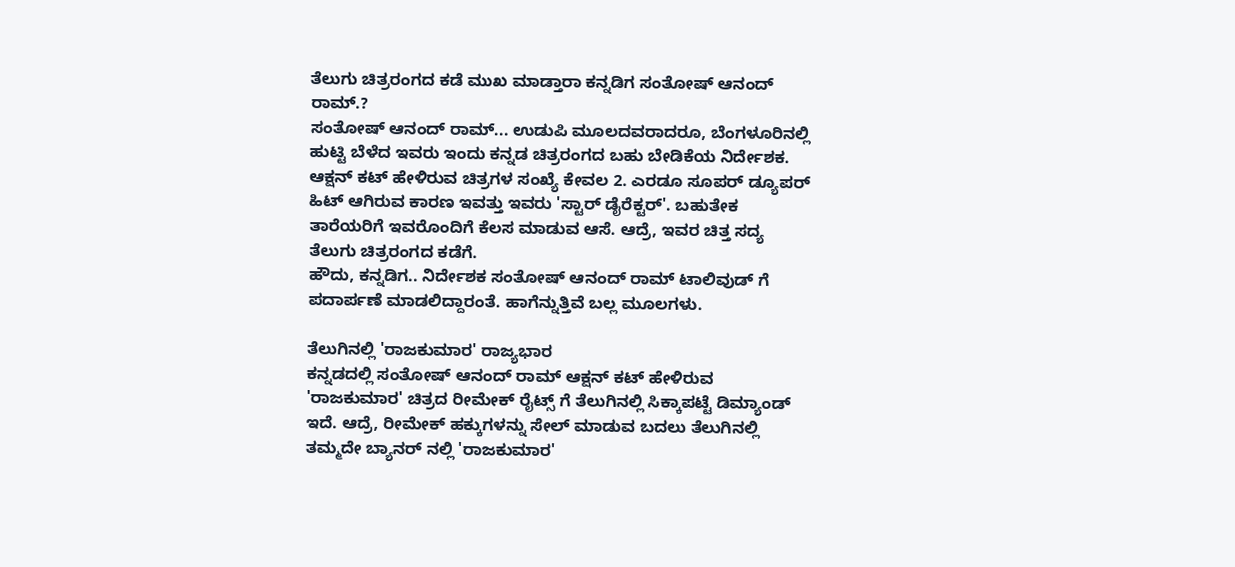ತೆಲುಗು ಚಿತ್ರರಂಗದ ಕಡೆ ಮುಖ ಮಾಡ್ತಾರಾ ಕನ್ನಡಿಗ ಸಂತೋಷ್ ಆನಂದ್ ರಾಮ್.?
ಸಂತೋಷ್ ಆನಂದ್ ರಾಮ್... ಉಡುಪಿ ಮೂಲದವರಾದರೂ, ಬೆಂಗಳೂರಿನಲ್ಲಿ ಹುಟ್ಟಿ ಬೆಳೆದ ಇವರು ಇಂದು ಕನ್ನಡ ಚಿತ್ರರಂಗದ ಬಹು ಬೇಡಿಕೆಯ ನಿರ್ದೇಶಕ. ಆಕ್ಷನ್ ಕಟ್ ಹೇಳಿರುವ ಚಿತ್ರಗಳ ಸಂಖ್ಯೆ ಕೇವಲ 2. ಎರಡೂ ಸೂಪರ್ ಡ್ಯೂಪರ್ ಹಿಟ್ ಆಗಿರುವ ಕಾರಣ ಇವತ್ತು ಇವರು 'ಸ್ಟಾರ್ ಡೈರೆಕ್ಟರ್'. ಬಹುತೇಕ ತಾರೆಯರಿಗೆ ಇವರೊಂದಿಗೆ ಕೆಲಸ ಮಾಡುವ ಆಸೆ. ಆದ್ರೆ, ಇವರ ಚಿತ್ತ ಸದ್ಯ ತೆಲುಗು ಚಿತ್ರರಂಗದ ಕಡೆಗೆ.
ಹೌದು, ಕನ್ನಡಿಗ.. ನಿರ್ದೇಶಕ ಸಂತೋಷ್ ಆನಂದ್ ರಾಮ್ ಟಾಲಿವುಡ್ ಗೆ ಪದಾರ್ಪಣೆ ಮಾಡಲಿದ್ದಾರಂತೆ. ಹಾಗೆನ್ನುತ್ತಿವೆ ಬಲ್ಲ ಮೂಲಗಳು.

ತೆಲುಗಿನಲ್ಲಿ 'ರಾಜಕುಮಾರ' ರಾಜ್ಯಭಾರ
ಕನ್ನಡದಲ್ಲಿ ಸಂತೋಷ್ ಆನಂದ್ ರಾಮ್ ಆಕ್ಷನ್ ಕಟ್ ಹೇಳಿರುವ 'ರಾಜಕುಮಾರ' ಚಿತ್ರದ ರೀಮೇಕ್ ರೈಟ್ಸ್ ಗೆ ತೆಲುಗಿನಲ್ಲಿ ಸಿಕ್ಕಾಪಟ್ಟೆ ಡಿಮ್ಯಾಂಡ್ ಇದೆ. ಆದ್ರೆ, ರೀಮೇಕ್ ಹಕ್ಕುಗಳನ್ನು ಸೇಲ್ ಮಾಡುವ ಬದಲು ತೆಲುಗಿನಲ್ಲಿ ತಮ್ಮದೇ ಬ್ಯಾನರ್ ನಲ್ಲಿ 'ರಾಜಕುಮಾರ'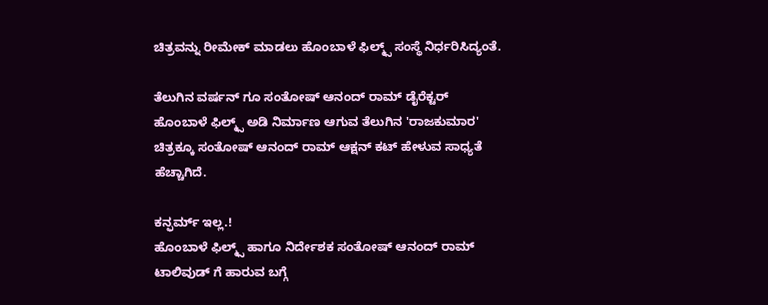ಚಿತ್ರವನ್ನು ರೀಮೇಕ್ ಮಾಡಲು ಹೊಂಬಾಳೆ ಫಿಲ್ಮ್ಸ್ ಸಂಸ್ಥೆ ನಿರ್ಧರಿಸಿದ್ಯಂತೆ.

ತೆಲುಗಿನ ವರ್ಷನ್ ಗೂ ಸಂತೋಷ್ ಆನಂದ್ ರಾಮ್ ಡೈರೆಕ್ಟರ್
ಹೊಂಬಾಳೆ ಫಿಲ್ಮ್ಸ್ ಅಡಿ ನಿರ್ಮಾಣ ಆಗುವ ತೆಲುಗಿನ 'ರಾಜಕುಮಾರ' ಚಿತ್ರಕ್ಕೂ ಸಂತೋಷ್ ಆನಂದ್ ರಾಮ್ ಆಕ್ಷನ್ ಕಟ್ ಹೇಳುವ ಸಾಧ್ಯತೆ ಹೆಚ್ಚಾಗಿದೆ.

ಕನ್ಫರ್ಮ್ ಇಲ್ಲ.!
ಹೊಂಬಾಳೆ ಫಿಲ್ಮ್ಸ್ ಹಾಗೂ ನಿರ್ದೇಶಕ ಸಂತೋಷ್ ಆನಂದ್ ರಾಮ್ ಟಾಲಿವುಡ್ ಗೆ ಹಾರುವ ಬಗ್ಗೆ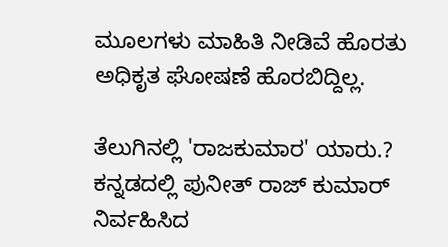ಮೂಲಗಳು ಮಾಹಿತಿ ನೀಡಿವೆ ಹೊರತು ಅಧಿಕೃತ ಘೋಷಣೆ ಹೊರಬಿದ್ದಿಲ್ಲ.

ತೆಲುಗಿನಲ್ಲಿ 'ರಾಜಕುಮಾರ' ಯಾರು.?
ಕನ್ನಡದಲ್ಲಿ ಪುನೀತ್ ರಾಜ್ ಕುಮಾರ್ ನಿರ್ವಹಿಸಿದ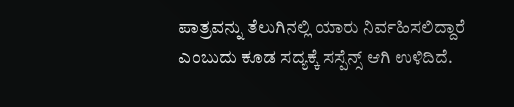ಪಾತ್ರವನ್ನು ತೆಲುಗಿನಲ್ಲಿ ಯಾರು ನಿರ್ವಹಿಸಲಿದ್ದಾರೆ ಎಂಬುದು ಕೂಡ ಸದ್ಯಕ್ಕೆ ಸಸ್ಪೆನ್ಸ್ ಆಗಿ ಉಳಿದಿದೆ.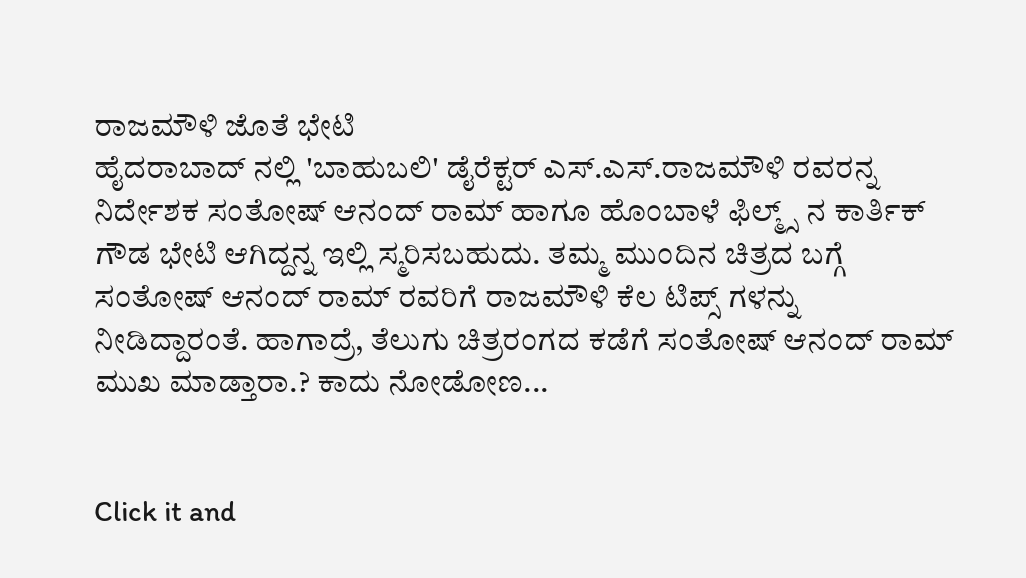ರಾಜಮೌಳಿ ಜೊತೆ ಭೇಟಿ
ಹೈದರಾಬಾದ್ ನಲ್ಲಿ 'ಬಾಹುಬಲಿ' ಡೈರೆಕ್ಟರ್ ಎಸ್.ಎಸ್.ರಾಜಮೌಳಿ ರವರನ್ನ ನಿರ್ದೇಶಕ ಸಂತೋಷ್ ಆನಂದ್ ರಾಮ್ ಹಾಗೂ ಹೊಂಬಾಳೆ ಫಿಲ್ಮ್ಸ್ ನ ಕಾರ್ತಿಕ್ ಗೌಡ ಭೇಟಿ ಆಗಿದ್ದನ್ನ ಇಲ್ಲಿ ಸ್ಮರಿಸಬಹುದು. ತಮ್ಮ ಮುಂದಿನ ಚಿತ್ರದ ಬಗ್ಗೆ ಸಂತೋಷ್ ಆನಂದ್ ರಾಮ್ ರವರಿಗೆ ರಾಜಮೌಳಿ ಕೆಲ ಟಿಪ್ಸ್ ಗಳನ್ನು ನೀಡಿದ್ದಾರಂತೆ. ಹಾಗಾದ್ರೆ, ತೆಲುಗು ಚಿತ್ರರಂಗದ ಕಡೆಗೆ ಸಂತೋಷ್ ಆನಂದ್ ರಾಮ್ ಮುಖ ಮಾಡ್ತಾರಾ.? ಕಾದು ನೋಡೋಣ...


Click it and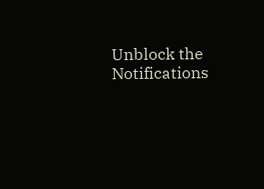Unblock the Notifications